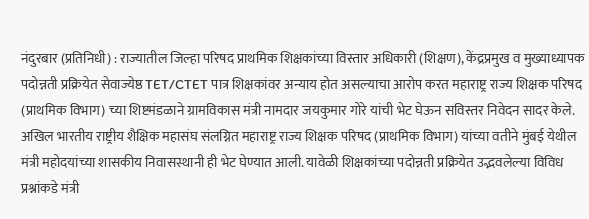नंदुरबार (प्रतिनिधी) : राज्यातील जिल्हा परिषद प्राथमिक शिक्षकांच्या विस्तार अधिकारी (शिक्षण), केंद्रप्रमुख व मुख्याध्यापक पदोन्नती प्रक्रियेत सेवाज्येष्ठ TET/CTET पात्र शिक्षकांवर अन्याय होत असल्याचा आरोप करत महाराष्ट्र राज्य शिक्षक परिषद (प्राथमिक विभाग) च्या शिष्टमंडळाने ग्रामविकास मंत्री नामदार जयकुमार गोरे यांची भेट घेऊन सविस्तर निवेदन सादर केले.
अखिल भारतीय राष्ट्रीय शैक्षिक महासंघ संलग्नित महाराष्ट्र राज्य शिक्षक परिषद (प्राथमिक विभाग) यांच्या वतीने मुंबई येथील मंत्री महोदयांच्या शासकीय निवासस्थानी ही भेट घेण्यात आली. यावेळी शिक्षकांच्या पदोन्नती प्रक्रियेत उद्भवलेल्या विविध प्रश्नांकडे मंत्री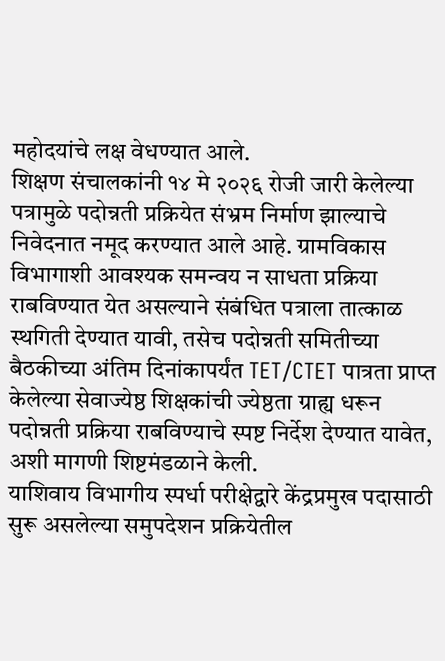महोदयांचे लक्ष वेधण्यात आले.
शिक्षण संचालकांनी १४ मे २०२६ रोजी जारी केलेल्या पत्रामुळे पदोन्नती प्रक्रियेत संभ्रम निर्माण झाल्याचे निवेदनात नमूद करण्यात आले आहे. ग्रामविकास विभागाशी आवश्यक समन्वय न साधता प्रक्रिया राबविण्यात येत असल्याने संबंधित पत्राला तात्काळ स्थगिती देण्यात यावी, तसेच पदोन्नती समितीच्या बैठकीच्या अंतिम दिनांकापर्यंत TET/CTET पात्रता प्राप्त केलेल्या सेवाज्येष्ठ शिक्षकांची ज्येष्ठता ग्राह्य धरून पदोन्नती प्रक्रिया राबविण्याचे स्पष्ट निर्देश देण्यात यावेत, अशी मागणी शिष्टमंडळाने केली.
याशिवाय विभागीय स्पर्धा परीक्षेद्वारे केंद्रप्रमुख पदासाठी सुरू असलेल्या समुपदेशन प्रक्रियेतील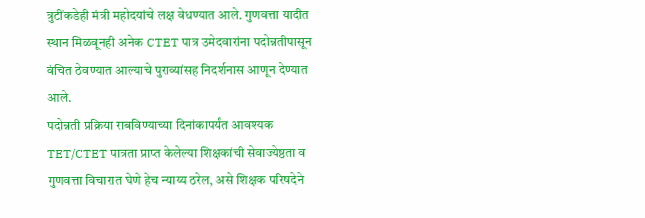त्रुटींकडेही मंत्री महोदयांचे लक्ष वेधण्यात आले. गुणवत्ता यादीत स्थान मिळवूनही अनेक CTET पात्र उमेदवारांना पदोन्नतीपासून वंचित ठेवण्यात आल्याचे पुराव्यांसह निदर्शनास आणून देण्यात आले.
पदोन्नती प्रक्रिया राबविण्याच्या दिनांकापर्यंत आवश्यक TET/CTET पात्रता प्राप्त केलेल्या शिक्षकांची सेवाज्येष्ठता व गुणवत्ता विचारात घेणे हेच न्याय्य ठरेल, असे शिक्षक परिषदेने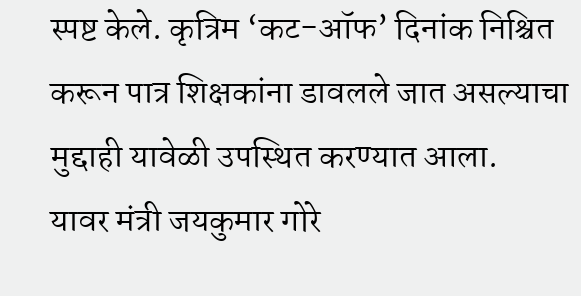स्पष्ट केले. कृत्रिम ‘कट-ऑफ’ दिनांक निश्चित करून पात्र शिक्षकांना डावलले जात असल्याचा मुद्दाही यावेळी उपस्थित करण्यात आला.
यावर मंत्री जयकुमार गोरे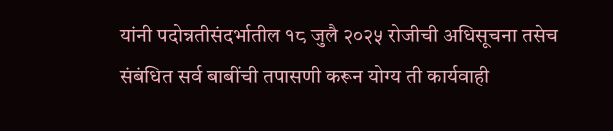यांनी पदोन्नतीसंदर्भातील १८ जुलै २०२५ रोजीची अधिसूचना तसेच संबंधित सर्व बाबींची तपासणी करून योग्य ती कार्यवाही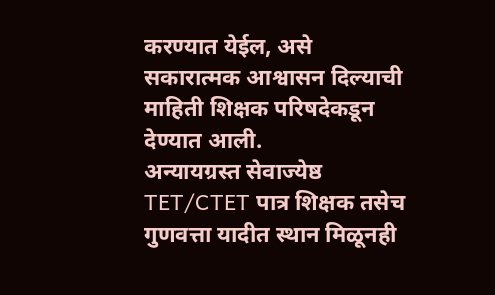करण्यात येईल, असे सकारात्मक आश्वासन दिल्याची माहिती शिक्षक परिषदेकडून देण्यात आली.
अन्यायग्रस्त सेवाज्येष्ठ TET/CTET पात्र शिक्षक तसेच गुणवत्ता यादीत स्थान मिळूनही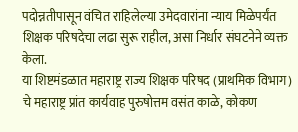पदोन्नतीपासून वंचित राहिलेल्या उमेदवारांना न्याय मिळेपर्यंत शिक्षक परिषदेचा लढा सुरू राहील, असा निर्धार संघटनेने व्यक्त केला.
या शिष्टमंडळात महाराष्ट्र राज्य शिक्षक परिषद (प्राथमिक विभाग) चे महाराष्ट्र प्रांत कार्यवाह पुरुषोत्तम वसंत काळे, कोकण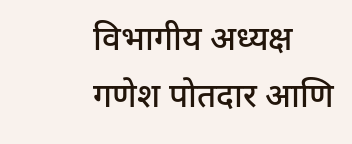विभागीय अध्यक्ष गणेश पोतदार आणि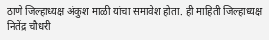ठाणे जिल्हाध्यक्ष अंकुश माळी यांचा समावेश होता. ही माहिती जिल्हाध्यक्ष नितेंद्र चौधरी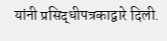यांनी प्रसिद्धीपत्रकाद्वारे दिली.